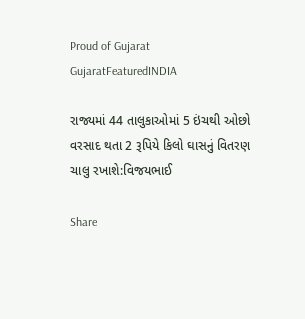Proud of Gujarat
GujaratFeaturedINDIA

રાજ્યમાં 44 તાલુકાઓમાં 5 ઇંચથી ઓછો વરસાદ થતા 2 રૂપિયે કિલો ઘાસનું વિતરણ ચાલુ રખાશે:વિજયભાઈ

Share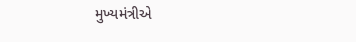મુખ્યમંત્રીએ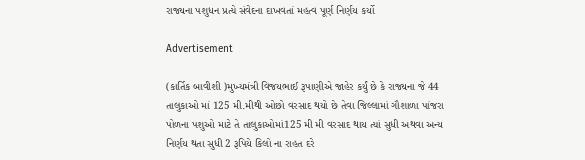રાજ્યના પશુધન પ્રત્યે સંવેદના દાખવતાં મહત્વ પૂર્ણ નિર્ણય કર્યો

Advertisement

(કાર્તિક બાવીશી )મુખ્યમંત્રી વિજયભાઈ રૂપાણીએ જાહેર કર્યું છે કે રાજ્યના જે 44 તાલુકાઓ માં 125 મી.મીથી ઓછો વરસાદ થયો છે તેવા જિલ્લામાં ગૌશાળા પાંજરા પોળના પશુઓ માટે તે તાલુકાઓમાં125 મી મી વરસાદ થાય ત્યાં સુધી અથવા અન્ય નિર્ણય થતા સુધી 2 રૂપિયે કિલો ના રાહત દરે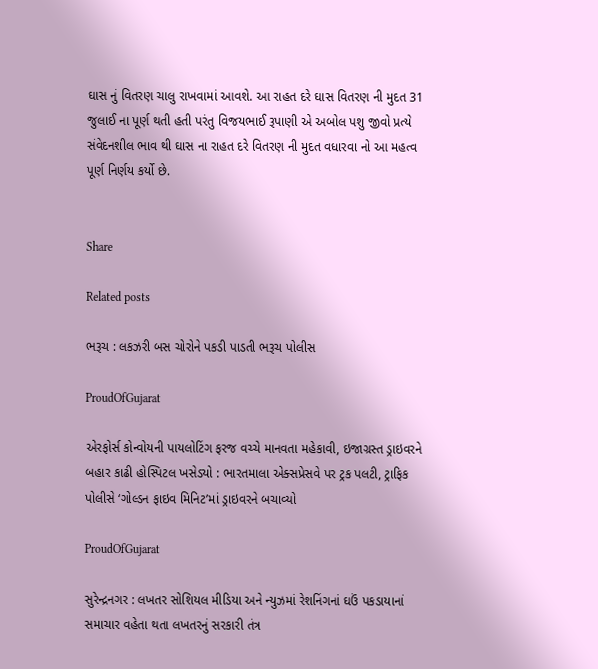ઘાસ નું વિતરણ ચાલુ રાખવામાં આવશે. આ રાહત દરે ઘાસ વિતરણ ની મુદત 31 જુલાઈ ના પૂર્ણ થતી હતી પરંતુ વિજયભાઈ રૂપાણી એ અબોલ પશુ જીવો પ્રત્યે સંવેદનશીલ ભાવ થી ઘાસ ના રાહત દરે વિતરણ ની મુદત વધારવા નો આ મહત્વ પૂર્ણ નિર્ણય કર્યો છે.


Share

Related posts

ભરૂચ : લકઝરી બસ ચોરોને પકડી પાડતી ભરૂચ પોલીસ

ProudOfGujarat

એરફોર્સ કોન્વોયની પાયલોટિંગ ફરજ વચ્ચે માનવતા મહેકાવી, ઇજાગ્રસ્ત ડ્રાઇવરને બહાર કાઢી હોસ્પિટલ ખસેડ્યો : ભારતમાલા એક્સપ્રેસવે પર ટ્રક પલટી, ટ્રાફિક પોલીસે ‘ગોલ્ડન ફાઇવ મિનિટ’માં ડ્રાઇવરને બચાવ્યો

ProudOfGujarat

સુરેન્દ્રનગર : લખતર સોશિયલ મીડિયા અને ન્યુઝમાં રેશનિંગનાં ઘઉં પકડાયાનાં સમાચાર વહેતા થતા લખતરનું સરકારી તંત્ર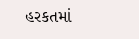હરકતમાં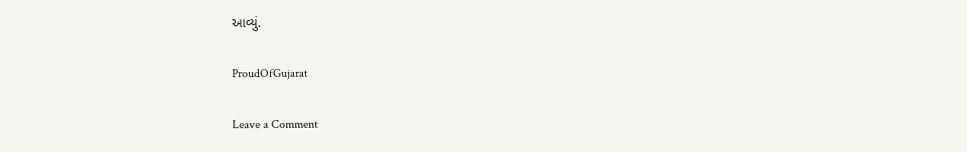આવ્યું.

ProudOfGujarat

Leave a Comment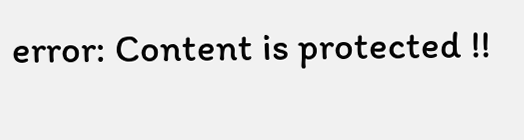error: Content is protected !!